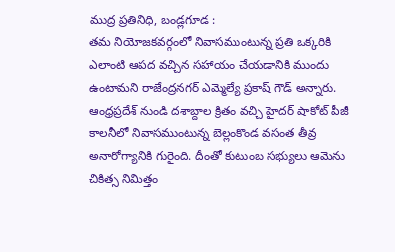ముద్ర ప్రతినిధి, బండ్లగూడ :
తమ నియోజకవర్గంలో నివాసముంటున్న ప్రతి ఒక్కరికి ఎలాంటి ఆపద వచ్చిన సహాయం చేయడానికి ముందు ఉంటామని రాజేంద్రనగర్ ఎమ్మెల్యే ప్రకాష్ గౌడ్ అన్నారు. ఆంధ్రప్రదేశ్ నుండి దశాబ్దాల క్రితం వచ్చి హైదర్ షాకోట్ పీజీ కాలనీలో నివాసముంటున్న బెల్లంకొండ వసంత తీవ్ర అనారోగ్యానికి గురైంది. దీంతో కుటుంబ సభ్యులు ఆమెను చికిత్స నిమిత్తం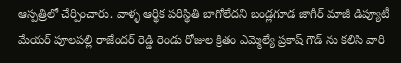ఆస్పత్రిలో చేర్పించారు. వాళ్ళ ఆర్థిక పరిస్థితి బాగోలేదని బండ్లగూడ జాగీర్ మాజీ డిప్యూటీ మేయర్ పూలపల్లి రాజేందర్ రెడ్డి రెండు రోజుల క్రితం ఎమ్మెల్యే ప్రకాష్ గౌడ్ ను కలిసి వారి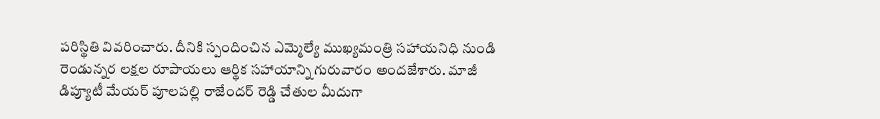పరిస్థితి వివరించారు. దీనికి స్పందించిన ఎమ్మెల్యే ముఖ్యమంత్రి సహాయనిధి నుండి రెండున్నర లక్షల రూపాయలు ఆర్థిక సహాయాన్ని గురువారం అందజేశారు. మాజీ డిప్యూటీ మేయర్ పూలపల్లి రాజేందర్ రెడ్డి చేతుల మీదుగా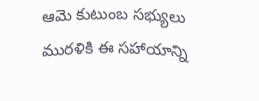ఆమె కుటుంబ సభ్యులు మురళికి ఈ సహాయాన్ని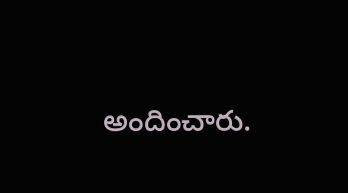అందించారు.